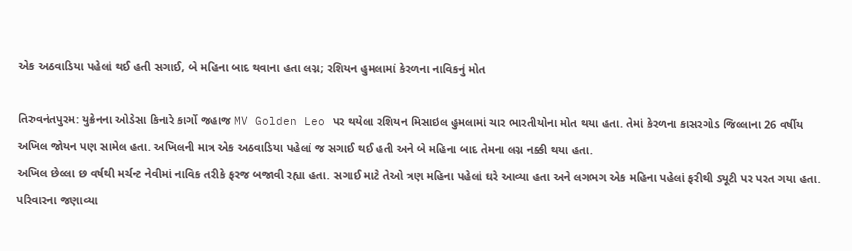એક અઠવાડિયા પહેલાં થઈ હતી સગાઈ, બે મહિના બાદ થવાના હતા લગ્ન; રશિયન હુમલામાં કેરળના નાવિકનું મોત

તિરુવનંતપુરમ: યુક્રેનના ઓડેસા કિનારે કાર્ગો જહાજ MV Golden Leo પર થયેલા રશિયન મિસાઇલ હુમલામાં ચાર ભારતીયોના મોત થયા હતા. તેમાં કેરળના કાસરગોડ જિલ્લાના 26 વર્ષીય અખિલ જોયન પણ સામેલ હતા. અખિલની માત્ર એક અઠવાડિયા પહેલાં જ સગાઈ થઈ હતી અને બે મહિના બાદ તેમના લગ્ન નક્કી થયા હતા.
અખિલ છેલ્લા છ વર્ષથી મર્ચન્ટ નેવીમાં નાવિક તરીકે ફરજ બજાવી રહ્યા હતા. સગાઈ માટે તેઓ ત્રણ મહિના પહેલાં ઘરે આવ્યા હતા અને લગભગ એક મહિના પહેલાં ફરીથી ડ્યૂટી પર પરત ગયા હતા. પરિવારના જણાવ્યા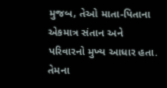મુજબ, તેઓ માતા-પિતાના એકમાત્ર સંતાન અને પરિવારનો મુખ્ય આધાર હતા. તેમના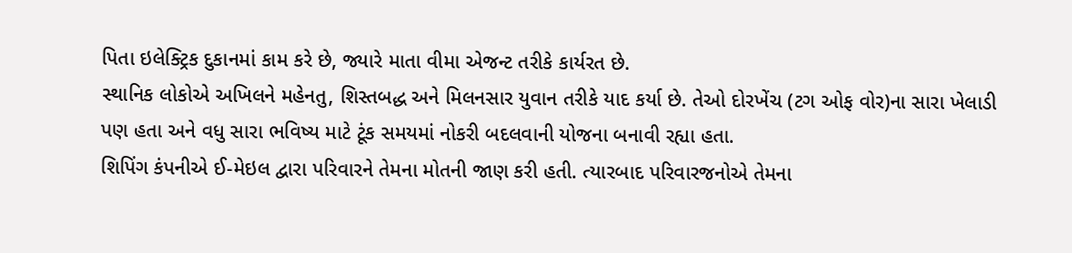પિતા ઇલેક્ટ્રિક દુકાનમાં કામ કરે છે, જ્યારે માતા વીમા એજન્ટ તરીકે કાર્યરત છે.
સ્થાનિક લોકોએ અખિલને મહેનતુ, શિસ્તબદ્ધ અને મિલનસાર યુવાન તરીકે યાદ કર્યા છે. તેઓ દોરખેંચ (ટગ ઓફ વોર)ના સારા ખેલાડી પણ હતા અને વધુ સારા ભવિષ્ય માટે ટૂંક સમયમાં નોકરી બદલવાની યોજના બનાવી રહ્યા હતા.
શિપિંગ કંપનીએ ઈ-મેઇલ દ્વારા પરિવારને તેમના મોતની જાણ કરી હતી. ત્યારબાદ પરિવારજનોએ તેમના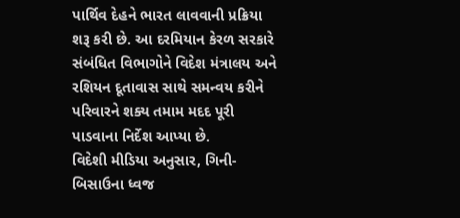પાર્થિવ દેહને ભારત લાવવાની પ્રક્રિયા શરૂ કરી છે. આ દરમિયાન કેરળ સરકારે સંબંધિત વિભાગોને વિદેશ મંત્રાલય અને રશિયન દૂતાવાસ સાથે સમન્વય કરીને પરિવારને શક્ય તમામ મદદ પૂરી પાડવાના નિર્દેશ આપ્યા છે.
વિદેશી મીડિયા અનુસાર, ગિની-બિસાઉના ધ્વજ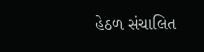હેઠળ સંચાલિત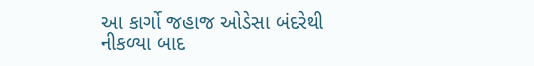આ કાર્ગો જહાજ ઓડેસા બંદરેથી નીકળ્યા બાદ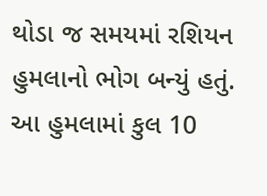થોડા જ સમયમાં રશિયન હુમલાનો ભોગ બન્યું હતું. આ હુમલામાં કુલ 10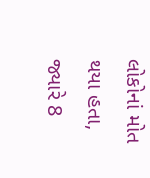લોકોનાં મોત થયા હતા, જ્યારે 8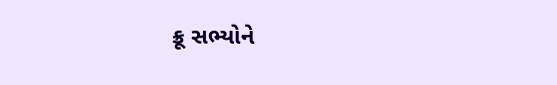ક્રૂ સભ્યોને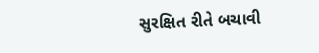સુરક્ષિત રીતે બચાવી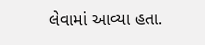લેવામાં આવ્યા હતા.